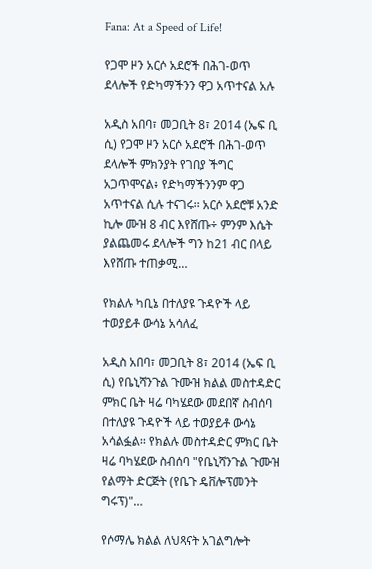Fana: At a Speed of Life!

የጋሞ ዞን አርሶ አደሮች በሕገ-ወጥ ደላሎች የድካማችንን ዋጋ አጥተናል አሉ

አዲስ አበባ፣ መጋቢት 8፣ 2014 (ኤፍ ቢ ሲ) የጋሞ ዞን አርሶ አደሮች በሕገ-ወጥ ደላሎች ምክንያት የገበያ ችግር አጋጥሞናል፥ የድካማችንንም ዋጋ አጥተናል ሲሉ ተናገሩ፡፡ አርሶ አደሮቹ አንድ ኪሎ ሙዝ 8 ብር እየሸጡ÷ ምንም እሴት ያልጨመሩ ደላሎች ግን ከ21 ብር በላይ እየሸጡ ተጠቃሚ…

የክልሉ ካቢኔ በተለያዩ ጉዳዮች ላይ ተወያይቶ ውሳኔ አሳለፈ

አዲስ አበባ፣ መጋቢት 8፣ 2014 (ኤፍ ቢ ሲ) የቤኒሻንጉል ጉሙዝ ክልል መስተዳድር ምክር ቤት ዛሬ ባካሄደው መደበኛ ስብሰባ በተለያዩ ጉዳዮች ላይ ተወያይቶ ውሳኔ አሳልፏል፡፡ የክልሉ መስተዳድር ምክር ቤት ዛሬ ባካሄደው ስብሰባ "የቤኒሻንጉል ጉሙዝ የልማት ድርጅት (የቤጉ ዴቨሎፕመንት ግሩፕ)"…

የሶማሌ ክልል ለህጻናት አገልግሎት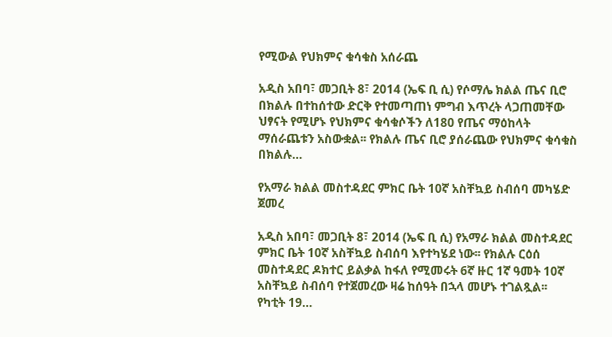የሚውል የህክምና ቁሳቁስ አሰራጨ

አዲስ አበባ፣ መጋቢት 8፣ 2014 (ኤፍ ቢ ሲ) የሶማሌ ክልል ጤና ቢሮ በክልሉ በተከሰተው ድርቅ የተመጣጠነ ምግብ እጥረት ላጋጠመቸው ህፃናት የሚሆኑ የህክምና ቁሳቁሶችን ለ180 የጤና ማዕከላት ማሰራጨቱን አስውቋል፡፡ የክልሉ ጤና ቢሮ ያሰራጨው የህክምና ቁሳቁስ በክልሉ…

የአማራ ክልል መስተዳደር ምክር ቤት 10ኛ አስቸኳይ ስብሰባ መካሄድ ጀመረ

አዲስ አበባ፣ መጋቢት 8፣ 2014 (ኤፍ ቢ ሲ) የአማራ ክልል መስተዳደር ምክር ቤት 10ኛ አስቸኳይ ስብሰባ እየተካሄደ ነው፡፡ የክልሉ ርዕሰ መስተዳደር ዶክተር ይልቃል ከፋለ የሚመሩት 6ኛ ዙር 1ኛ ዓመት 10ኛ አስቸኳይ ስብሰባ የተጀመረው ዛሬ ከሰዓት በኋላ መሆኑ ተገልጿል፡፡ የካቲት 19…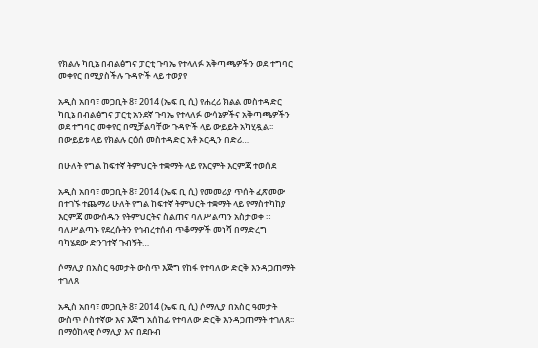የክልሉ ካቢኔ በብልፅግና ፓርቲ ጉባኤ የተላለፉ አቅጣጫዎችን ወደ ተግባር መቀየር በሚያስችሉ ጉዳዮች ላይ ተወያየ

አዲስ አበባ፣ መጋቢት 8፣ 2014 (ኤፍ ቢ ሲ) የሐረሪ ክልል መስተዳድር ካቢኔ በብልፅግና ፓርቲ አንደኛ ጉባኤ የተላለፉ ውሳኔዎችና አቅጣጫዎችን ወደ ተግባር መቀየር በሚቻልባቸው ጉዳዮች ላይ ውይይት አካሂዷል፡፡ በውይይቱ ላይ የክልሉ ርዕሰ መስተዳድር አቶ ኦርዲን በድሪ…

በሁለት የግል ከፍተኛ ትምህርት ተቋማት ላይ የእርምት እርምጃ ተወሰደ

አዲስ አበባ፣ መጋቢት 8፣ 2014 (ኤፍ ቢ ሲ) የመመሪያ ጥሰት ፈጽመው በተገኙ ተጨማሪ ሁለት የግል ከፍተኛ ትምህርት ተቋማት ላይ የማስተካከያ እርምጃ መውሰዱን የትምህርትና ስልጠና ባለሥልጣን አስታወቀ ። ባለሥልጣኑ የደረሱትን የኅብረተሰብ ጥቆማዎች መነሻ በማድረግ ባካሄደው ድንገተኛ ጉብኝት…

ሶማሊያ በአስር ዓመታት ውስጥ እጅግ የከፋ የተባለው ድርቅ እንዳጋጠማት ተገለጸ

አዲስ አበባ፣ መጋቢት 8፣ 2014 (ኤፍ ቢ ሲ) ሶማሊያ በአስር ዓመታት ውስጥ ሶስተኛው እና እጅግ አሰከፊ የተባለው ድርቅ እንዳጋጠማት ተገለጸ፡፡ በማዕከላዊ ሶማሊያ እና በደቡብ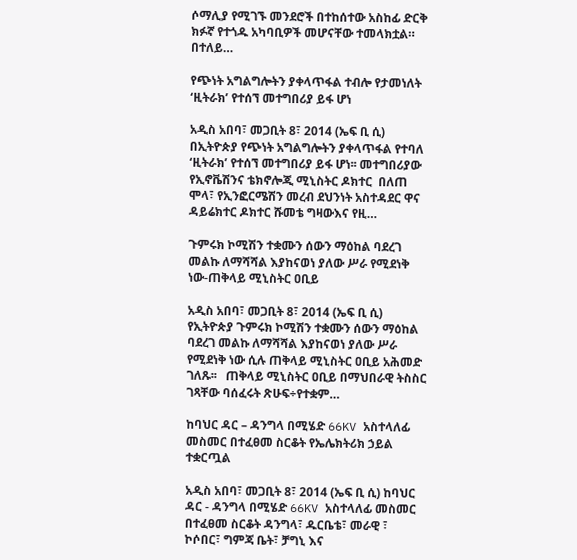ሶማሊያ የሚገኙ መንደሮች በተከሰተው አስከፊ ድርቅ ክፉኛ የተጎዱ አካባቢዎች መሆናቸው ተመላክቷል። በተለይ…

የጭነት አግልግሎትን ያቀላጥፋል ተብሎ የታመነለት ‘ዚትራክ’ የተሰኘ መተግበሪያ ይፋ ሆነ

አዲስ አበባ፣ መጋቢት 8፣ 2014 (ኤፍ ቢ ሲ) በኢትዮጵያ የጭነት አግልግሎትን ያቀላጥፋል የተባለ ‘ዚትራክ’ የተሰኘ መተግበሪያ ይፋ ሆነ፡፡ መተግበሪያው የኢኖቬሽንና ቴክኖሎጂ ሚኒስትር ዶክተር  በለጠ ሞላ፣ የኢንፎርሜሽን መረብ ደህንነት አስተዳደር ዋና ዳይሬክተር ዶክተር ሹመቴ ግዛውእና የዚ…

ጉምሩክ ኮሚሽን ተቋሙን ሰውን ማዕከል ባደረገ መልኩ ለማሻሻል እያከናወነ ያለው ሥራ የሚደነቅ ነው-ጠቅላይ ሚኒስትር ዐቢይ

አዲስ አበባ፣ መጋቢት 8፣ 2014 (ኤፍ ቢ ሲ) የኢትዮጵያ ጉምሩክ ኮሚሽን ተቋሙን ሰውን ማዕከል ባደረገ መልኩ ለማሻሻል እያከናወነ ያለው ሥራ የሚደነቅ ነው ሲሉ ጠቅላይ ሚኒስትር ዐቢይ አሕመድ ገለጹ፡፡   ጠቅላይ ሚኒስትር ዐቢይ በማህበራዊ ትስስር ገጻቸው ባሰፈሩት ጽሁፍ÷የተቋም…

ከባህር ዳር – ዳንግላ በሚሄድ 66KV አስተላለፊ መስመር በተፈፀመ ስርቆት የኤሌክትሪክ ኃይል ተቋርጧል

አዲስ አበባ፣ መጋቢት 8፣ 2014 (ኤፍ ቢ ሲ) ከባህር ዳር - ዳንግላ በሚሄድ 66KV አስተላለፊ መስመር በተፈፀመ ስርቆት ዳንግላ፣ ዱርቤቴ፣ መራዊ ፣ ኮሶበር፣ ግምጃ ቤት፣ ቻግኒ እና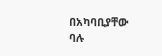በአካባቢያቸው ባሉ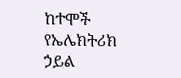ከተሞች የኤሌክትሪክ ኃይል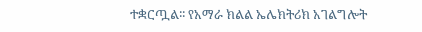ተቋርጧል፡፡ የአማራ ክልል ኤሌክትሪክ አገልግሎት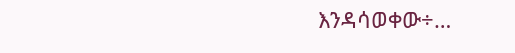እንዳሳወቀው÷…